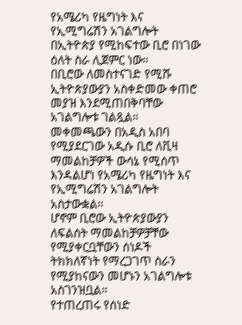የአሜሪካ የዜግነት እና የኢሚግሬሽን አገልግሎት በኢትዮጵያ የሚከፍተው ቢሮ በነገው ዕለት ስራ ሊጀምር ነው።
በቢሮው ለመስተናገድ የሚሹ ኢትዮጵያውያን አስቀድመው ቀጠሮ መያዝ እንደሚጠበቅባቸው አገልግሎቱ ገልጿል።
መቀመጫውን በአዲስ አበባ የሚያደርገው አዲሱ ቢሮ ለቪዛ ማመልከቻዎች ውሳኔ የሚሰጥ እንዳልሆነ የአሜሪካ የዜግነት እና የኢሚግሬሽን አገልግሎት አስታውቋል።
ሆኖም ቢሮው ኢትዮጵያውያን ለፍልሰት ማመልከቻዎቻቸው የሚያቀርቧቸውን ሰነዶች ትክክለኛነት የማረጋገጥ ስራን የሚያከናውን መሆኑን አገልግሎቱ አስገንዝቧል።
የተጠረጠሩ የሰነድ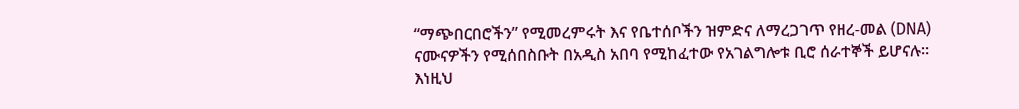“ማጭበርበሮችን” የሚመረምሩት እና የቤተሰቦችን ዝምድና ለማረጋገጥ የዘረ-መል (DNA) ናሙናዎችን የሚሰበስቡት በአዲስ አበባ የሚከፈተው የአገልግሎቱ ቢሮ ሰራተኞች ይሆናሉ።
እነዚህ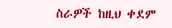ስራዎች ከዚህ ቀደም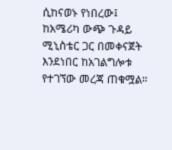ሲከናወኑ የነበረው፤ ከአሜሪካ ውጭ ጉዳይ ሚኒስቴር ጋር በመቀናጀት እንደነበር ከአገልግሎቱ የተገኘው መረጃ ጠቁሟል።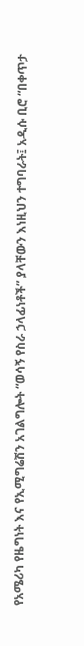የአሜሪካ የዜግነት እና የኢሚግሬሽን አገልግሎት “ወሳኝ የስራ ኃላፊነቶች” ያላቸውን እነዚህን ተግባራት፤ አዲሱ ቢሮ “በቀጥታ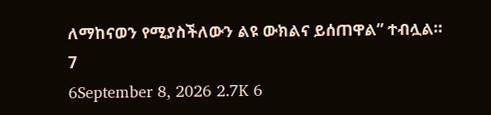ለማከናወን የሚያስችለውን ልዩ ውክልና ይሰጠዋል” ተብሏል።
7
6September 8, 2026 2.7K 6